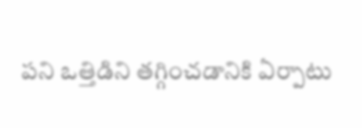పని ఒత్తిడిని తగ్గించడానికి ఏర్పాటు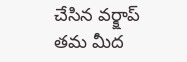చేసిన వర్క్షాప్ తమ మీద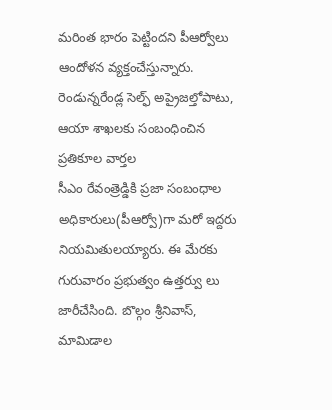మరింత భారం పెట్టిందని పీఆర్వోలు ఆందోళన వ్యక్తంచేస్తున్నారు. రెండున్నరేండ్ల సెల్ఫ్ అప్రైజల్తోపాటు, ఆయా శాఖలకు సంబంధించిన ప్రతికూల వార్తల
సీఎం రేవంత్రెడ్డికి ప్రజా సంబంధాల అధికారులు(పీఆర్వో)గా మరో ఇద్దరు నియమితులయ్యారు. ఈ మేరకు గురువారం ప్రభుత్వం ఉత్తర్వు లు జారీచేసింది. బొల్గం శ్రీనివాస్, మామిడాల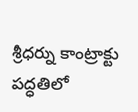శ్రీధర్ను కాంట్రాక్టు పద్ధతిలో